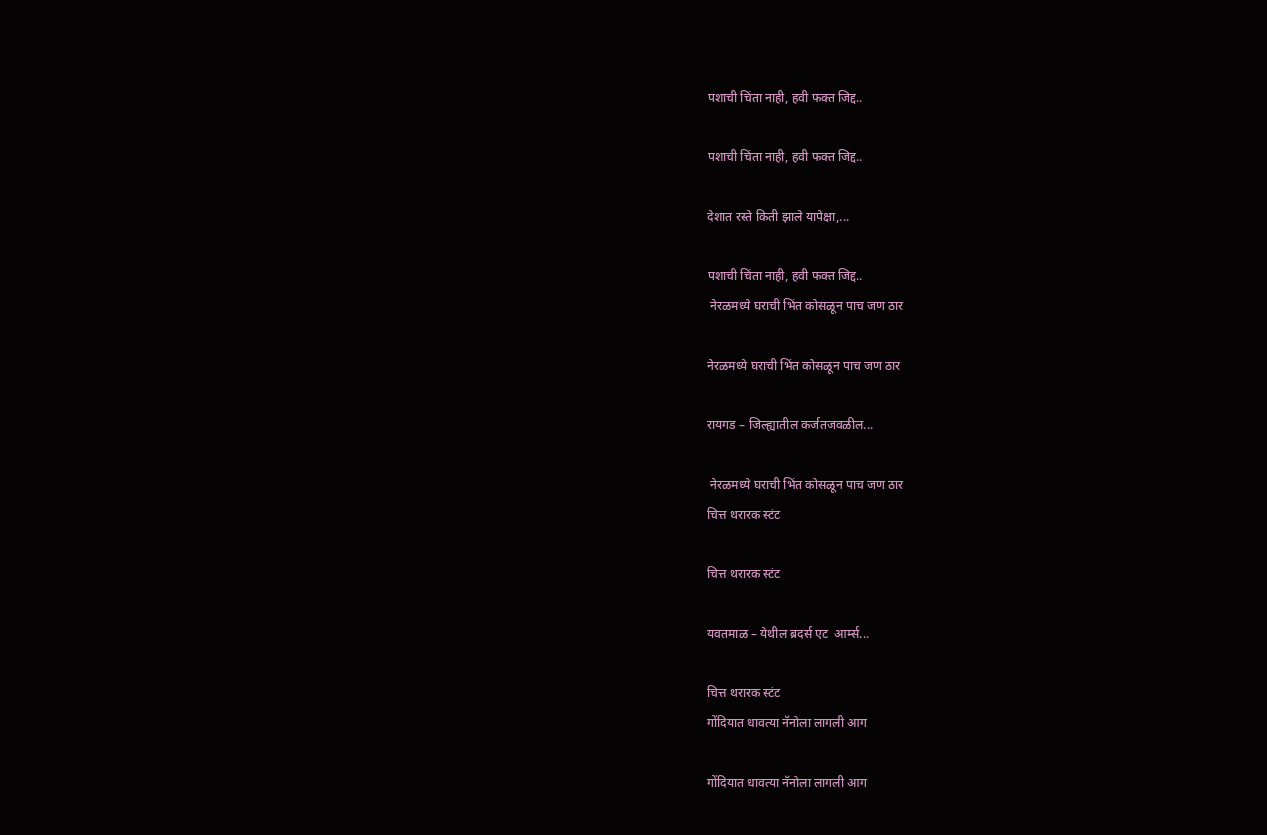पशाची चिंता नाही, हवी फक्त जिद्द..

पशाची चिंता नाही, हवी फक्त जिद्द..

देशात रस्ते किती झाले यापेक्षा,...

पशाची चिंता नाही, हवी फक्त जिद्द..
 नेरळमध्ये घराची भिंत कोसळून पाच जण ठार

नेरळमध्ये घराची भिंत कोसळून पाच जण ठार

रायगड – जिल्ह्यातील कर्जतजवळील...

 नेरळमध्ये घराची भिंत कोसळून पाच जण ठार
चित्त थरारक स्टंट

चित्त थरारक स्टंट

यवतमाळ – येथील ब्रदर्स एट  आर्म्स...

चित्त थरारक स्टंट
गोंदियात धावत्या नॅनोला लागली आग

गोंदियात धावत्या नॅनोला लागली आग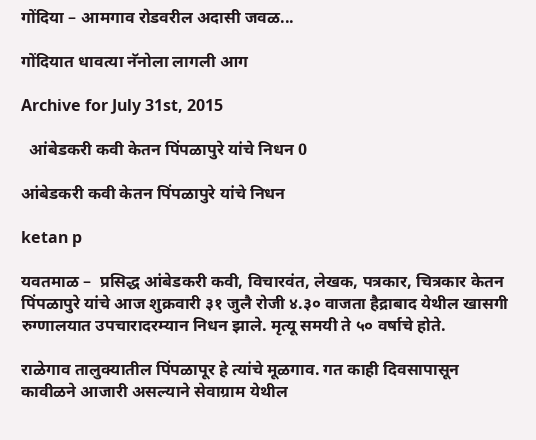गोंदिया – आमगाव रोडवरील अदासी जवळ...

गोंदियात धावत्या नॅनोला लागली आग

Archive for July 31st, 2015

  आंबेडकरी कवी केतन पिंपळापुरे यांचे निधन 0

आंबेडकरी कवी केतन पिंपळापुरे यांचे निधन

ketan p

यवतमाळ –  प्रसिद्ध आंबेडकरी कवी, विचारवंत, लेखक, पत्रकार, चित्रकार केतन पिंपळापुरे यांचे आज शुक्रवारी ३१ जुलै रोजी ४.३० वाजता हैद्राबाद येथील खासगी रुग्णालयात उपचारादरम्यान निधन झाले. मृत्यू समयी ते ५० वर्षाचे होते.

राळेगाव तालुक्यातील पिंपळापूर हे त्यांचे मूळगाव. गत काही दिवसापासून कावीळने आजारी असल्याने सेवाग्राम येथील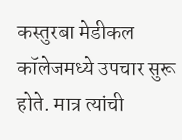कस्तुरबा मेडीकल कॉलेजमध्ये उपचार सुरू होते. मात्र त्यांची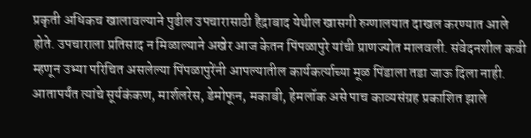प्रकृती अधिकच खालावल्याने पुढील उपचारासाठी हैद्राबाद येथील खासगी रुग्णालयात दाखल करण्यात आले होते. उपचाराला प्रतिसाद न मिळाल्याने अखेर आज केतन पिंपळापुरे यांची प्राणज्योत मालवली. संवेदनशील कवी म्हणून उभ्या परिचित असलेल्या पिंपळापुरेंनी आपल्यातील कार्यकर्त्याच्या मूळ पिंडाला तडा जाऊ दिला नाही. आतापर्यंत त्यांचे सूर्यकंकण, मार्शलरेस, डेमोफून, मकाबी, हेमलॉक असे पाच काव्यसंग्रह प्रकाशित झाले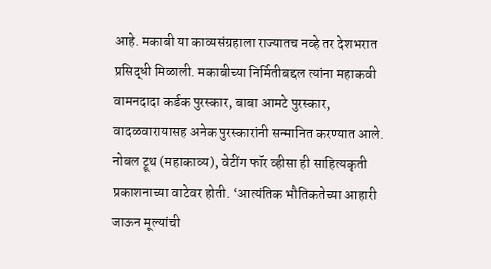आहे. मकाबी या काव्यसंग्रहाला राज्यातच नव्हे तर देशभरात प्रसिद्धी मिळाली. मकाबीच्या निर्मितीबद्दल त्यांना महाकवी वामनदादा कर्डक पुरस्कार, बाबा आमटे पुरस्कार, वादळवारायासह अनेक पुरस्कारांनी सन्मानित करण्यात आले. नोबल ट्रूथ (महाकाव्य), वेटींग फॉर व्हीसा ही साहित्यकृती प्रकाशनाच्या वाटेवर होती. ‘आत्यंतिक भौतिकतेच्या आहारी जाऊन मूल्यांची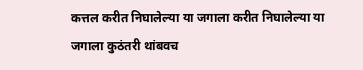कत्तल करीत निघालेल्या या जगाला करीत निघालेल्या या जगाला कुठंतरी थांबवच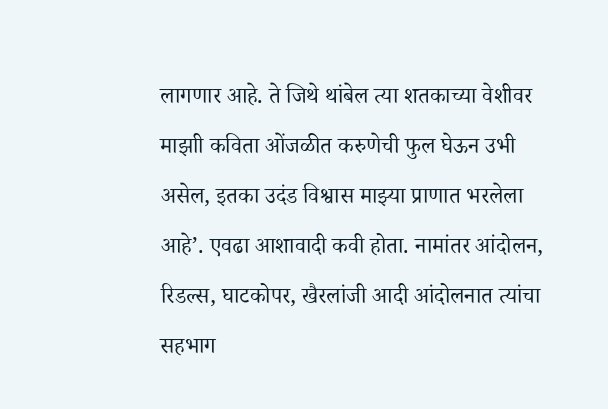लागणार आहे. ते जिथे थांबेल त्या शतकाच्या वेशीवर माझाी कविता ओंजळीत करुणेची फुल घेऊन उभी असेल, इतका उदंड विश्वास माझ्या प्राणात भरलेला आहे’. एवढा आशावादी कवी होता. नामांतर आंदोलन, रिडल्स, घाटकोपर, खैरलांजी आदी आंदोलनात त्यांचा सहभाग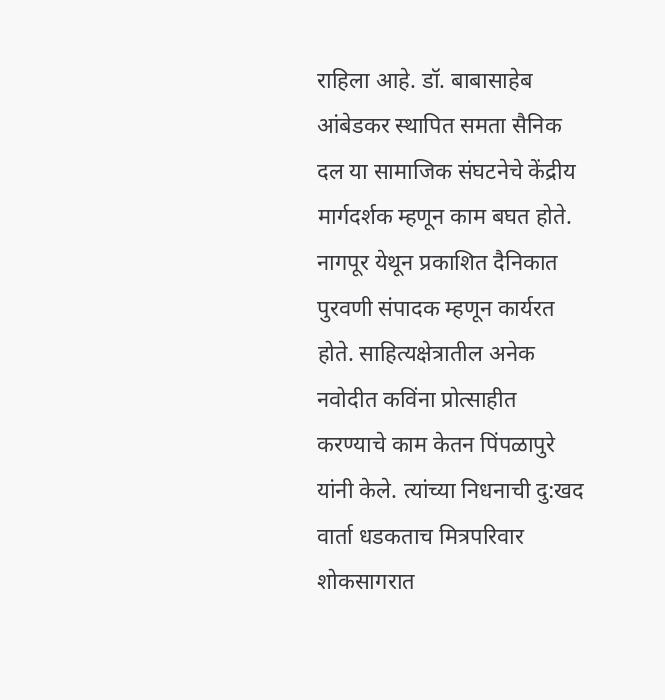राहिला आहे. डॉ. बाबासाहेब आंबेडकर स्थापित समता सैनिक दल या सामाजिक संघटनेचे केंद्रीय मार्गदर्शक म्हणून काम बघत होते. नागपूर येथून प्रकाशित दैनिकात पुरवणी संपादक म्हणून कार्यरत होते. साहित्यक्षेत्रातील अनेक नवोदीत कविंना प्रोत्साहीत करण्याचे काम केतन पिंपळापुरे यांनी केले. त्यांच्या निधनाची दु:खद वार्ता धडकताच मित्रपरिवार शोकसागरात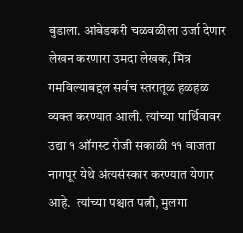बुडाला. आंबेडकरी चळवळीला उर्जा देणार लेखन करणारा उमदा लेखक, मित्र गमविल्याबद्दल सर्वच स्तरातूळ हळहळ व्यक्त करण्यात आली. त्यांच्या पार्थिवावर उद्या १ ऑगस्ट रोजी सकाळी ११ वाजता नागपूर येथे अंत्यसंस्कार करण्यात येणार आहे.  त्यांच्या पश्चात पत्नी, मुलगा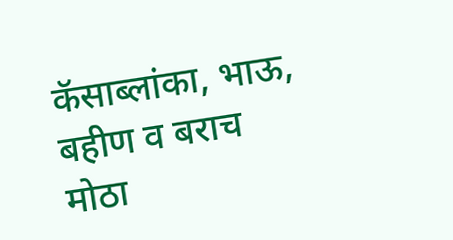कॅसाब्लांका, भाऊ, बहीण व बराच मोठा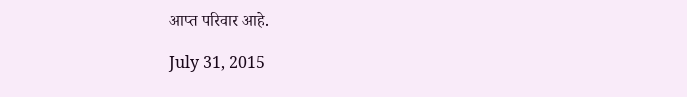आप्त परिवार आहे.

July 31, 2015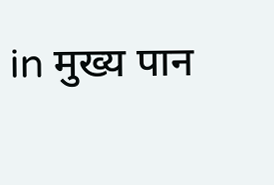in मुख्य पान